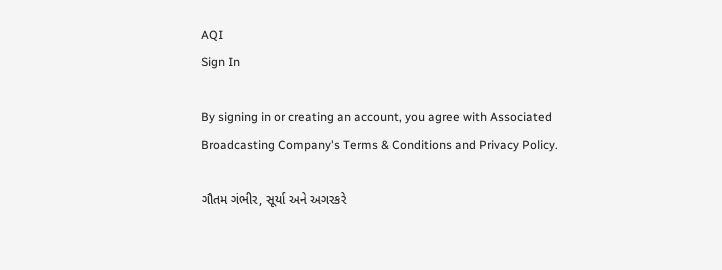AQI
Sign In

By signing in or creating an account, you agree with Associated Broadcasting Company's Terms & Conditions and Privacy Policy.

ગૌતમ ગંભીર, સૂર્યા અને અગરકરે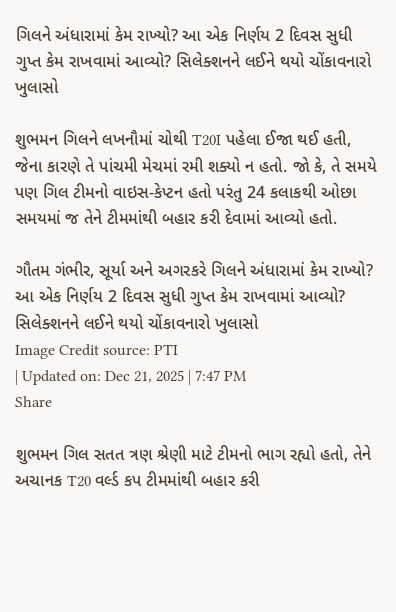ગિલને અંધારામાં કેમ રાખ્યો? આ એક નિર્ણય 2 દિવસ સુધી ગુપ્ત કેમ રાખવામાં આવ્યો? સિલેક્શનને લઈને થયો ચોંકાવનારો ખુલાસો

શુભમન ગિલને લખનૌમાં ચોથી T20I પહેલા ઈજા થઈ હતી, જેના કારણે તે પાંચમી મેચમાં રમી શક્યો ન હતો. જો કે, તે સમયે પણ ગિલ ટીમનો વાઇસ-કેપ્ટન હતો પરંતુ 24 કલાકથી ઓછા સમયમાં જ તેને ટીમમાંથી બહાર કરી દેવામાં આવ્યો હતો.

ગૌતમ ગંભીર, સૂર્યા અને અગરકરે ગિલને અંધારામાં કેમ રાખ્યો? આ એક નિર્ણય 2 દિવસ સુધી ગુપ્ત કેમ રાખવામાં આવ્યો? સિલેક્શનને લઈને થયો ચોંકાવનારો ખુલાસો
Image Credit source: PTI
| Updated on: Dec 21, 2025 | 7:47 PM
Share

શુભમન ગિલ સતત ત્રણ શ્રેણી માટે ટીમનો ભાગ રહ્યો હતો, તેને અચાનક T20 વર્લ્ડ કપ ટીમમાંથી બહાર કરી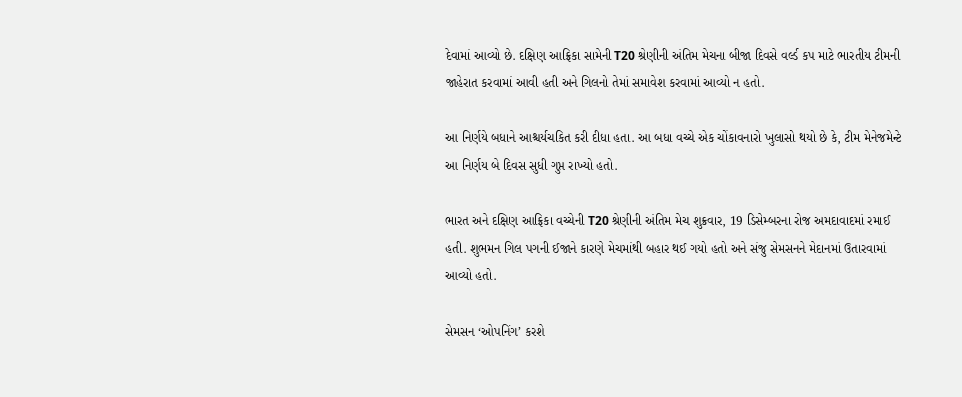દેવામાં આવ્યો છે. દક્ષિણ આફ્રિકા સામેની T20 શ્રેણીની અંતિમ મેચના બીજા દિવસે વર્લ્ડ કપ માટે ભારતીય ટીમની જાહેરાત કરવામાં આવી હતી અને ગિલનો તેમાં સમાવેશ કરવામાં આવ્યો ન હતો.

આ નિર્ણયે બધાને આશ્ચર્યચકિત કરી દીધા હતા. આ બધા વચ્ચે એક ચોંકાવનારો ખુલાસો થયો છે કે, ટીમ મેનેજમેન્ટે આ નિર્ણય બે દિવસ સુધી ગુપ્ત રાખ્યો હતો.

ભારત અને દક્ષિણ આફ્રિકા વચ્ચેની T20 શ્રેણીની અંતિમ મેચ શુક્રવાર, 19 ડિસેમ્બરના રોજ અમદાવાદમાં રમાઈ હતી. શુભમન ગિલ પગની ઈજાને કારણે મેચમાંથી બહાર થઈ ગયો હતો અને સંજુ સેમસનને મેદાનમાં ઉતારવામાં આવ્યો હતો.

સેમસન ‘ઓપનિંગ’ કરશે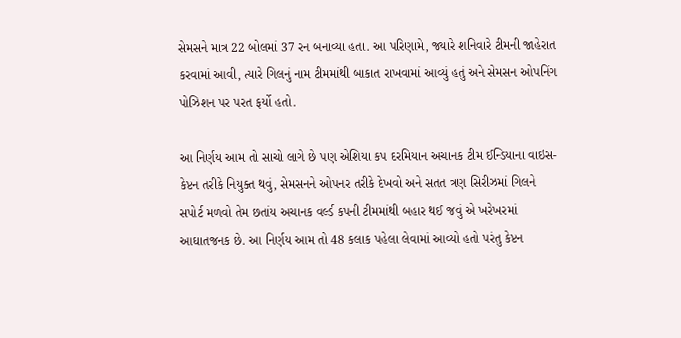સેમસને માત્ર 22 બોલમાં 37 રન બનાવ્યા હતા. આ પરિણામે, જ્યારે શનિવારે ટીમની જાહેરાત કરવામાં આવી, ત્યારે ગિલનું નામ ટીમમાંથી બાકાત રાખવામાં આવ્યું હતું અને સેમસન ઓપનિંગ પોઝિશન પર પરત ફર્યો હતો.

આ નિર્ણય આમ તો સાચો લાગે છે પણ એશિયા કપ દરમિયાન અચાનક ટીમ ઈન્ડિયાના વાઇસ-કેપ્ટન તરીકે નિયુક્ત થવું, સેમસનને ઓપનર તરીકે દેખવો અને સતત ત્રણ સિરીઝમાં ગિલને સપોર્ટ મળવો તેમ છતાંય અચાનક વર્લ્ડ કપની ટીમમાંથી બહાર થઈ જવું એ ખરેખરમાં આઘાતજનક છે. આ નિર્ણય આમ તો 48 કલાક પહેલા લેવામાં આવ્યો હતો પરંતુ કેપ્ટન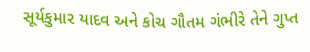સૂર્યકુમાર યાદવ અને કોચ ગૌતમ ગંભીરે તેને ગુપ્ત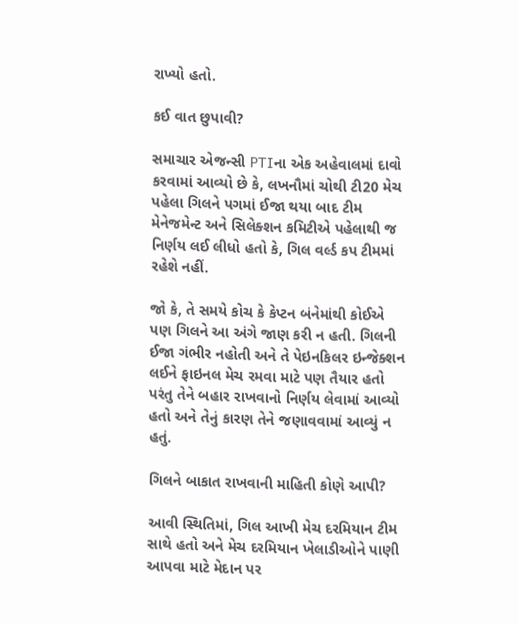રાખ્યો હતો.

કઈ વાત છુપાવી?

સમાચાર એજન્સી PTIના એક અહેવાલમાં દાવો કરવામાં આવ્યો છે કે, લખનૌમાં ચોથી ટી20 મેચ પહેલા ગિલને પગમાં ઈજા થયા બાદ ટીમ મેનેજમેન્ટ અને સિલેક્શન કમિટીએ પહેલાથી જ નિર્ણય લઈ લીધો હતો કે, ગિલ વર્લ્ડ કપ ટીમમાં રહેશે નહીં.

જો કે, તે સમયે કોચ કે કેપ્ટન બંનેમાંથી કોઈએ પણ ગિલને આ અંગે જાણ કરી ન હતી. ગિલની ઈજા ગંભીર નહોતી અને તે પેઇનકિલર ઇન્જેક્શન લઈને ફાઇનલ મેચ રમવા માટે પણ તૈયાર હતો પરંતુ તેને બહાર રાખવાનો નિર્ણય લેવામાં આવ્યો હતો અને તેનું કારણ તેને જણાવવામાં આવ્યું ન હતું.

ગિલને બાકાત રાખવાની માહિતી કોણે આપી?

આવી સ્થિતિમાં, ગિલ આખી મેચ દરમિયાન ટીમ સાથે હતો અને મેચ દરમિયાન ખેલાડીઓને પાણી આપવા માટે મેદાન પર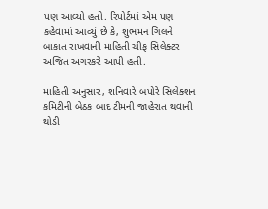પણ આવ્યો હતો. રિપોર્ટમાં એમ પણ કહેવામાં આવ્યું છે કે, શુભમન ગિલને બાકાત રાખવાની માહિતી ચીફ સિલેક્ટર અજિત અગરકરે આપી હતી.

માહિતી અનુસાર, શનિવારે બપોરે સિલેક્શન કમિટીની બેઠક બાદ ટીમની જાહેરાત થવાની થોડી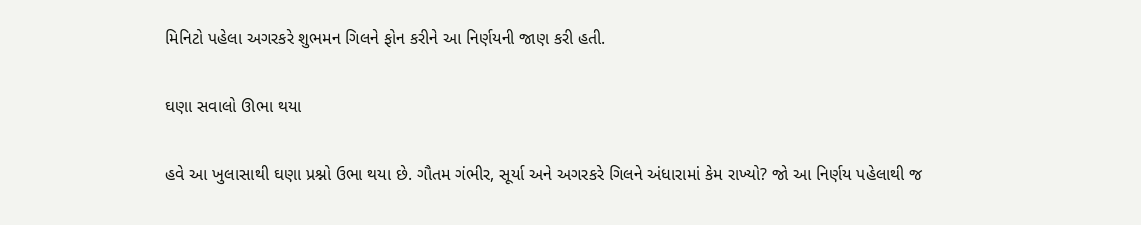મિનિટો પહેલા અગરકરે શુભમન ગિલને ફોન કરીને આ નિર્ણયની જાણ કરી હતી.

ઘણા સવાલો ઊભા થયા

હવે આ ખુલાસાથી ઘણા પ્રશ્નો ઉભા થયા છે. ગૌતમ ગંભીર, સૂર્યા અને અગરકરે ગિલને અંધારામાં કેમ રાખ્યો? જો આ નિર્ણય પહેલાથી જ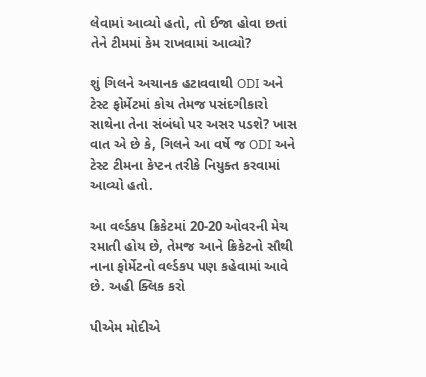લેવામાં આવ્યો હતો, તો ઈજા હોવા છતાં તેને ટીમમાં કેમ રાખવામાં આવ્યો?

શું ગિલને અચાનક હટાવવાથી ODI અને ટેસ્ટ ફોર્મેટમાં કોચ તેમજ પસંદગીકારો સાથેના તેના સંબંધો પર અસર પડશે? ખાસ વાત એ છે કે, ગિલને આ વર્ષે જ ODI અને ટેસ્ટ ટીમના કેપ્ટન તરીકે નિયુક્ત કરવામાં આવ્યો હતો.

આ વર્લ્ડકપ ક્રિકેટમાં 20-20 ઓવરની મેચ રમાતી હોય છે, તેમજ આને ક્રિકેટનો સૌથી નાના ફોર્મેટનો વર્લ્ડકપ પણ કહેવામાં આવે છે. અહી ક્લિક કરો

પીએમ મોદીએ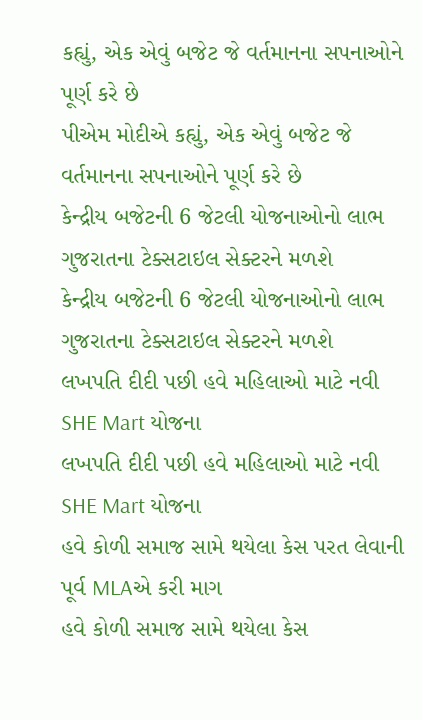કહ્યું, એક એવું બજેટ જે વર્તમાનના સપનાઓને પૂર્ણ કરે છે
પીએમ મોદીએ કહ્યું, એક એવું બજેટ જે વર્તમાનના સપનાઓને પૂર્ણ કરે છે
કેન્દ્રીય બજેટની 6 જેટલી યોજનાઓનો લાભ ગુજરાતના ટેક્સટાઇલ સેક્ટરને મળશે
કેન્દ્રીય બજેટની 6 જેટલી યોજનાઓનો લાભ ગુજરાતના ટેક્સટાઇલ સેક્ટરને મળશે
લખપતિ દીદી પછી હવે મહિલાઓ માટે નવી SHE Mart યોજના
લખપતિ દીદી પછી હવે મહિલાઓ માટે નવી SHE Mart યોજના
હવે કોળી સમાજ સામે થયેલા કેસ પરત લેવાની પૂર્વ MLAએ કરી માગ
હવે કોળી સમાજ સામે થયેલા કેસ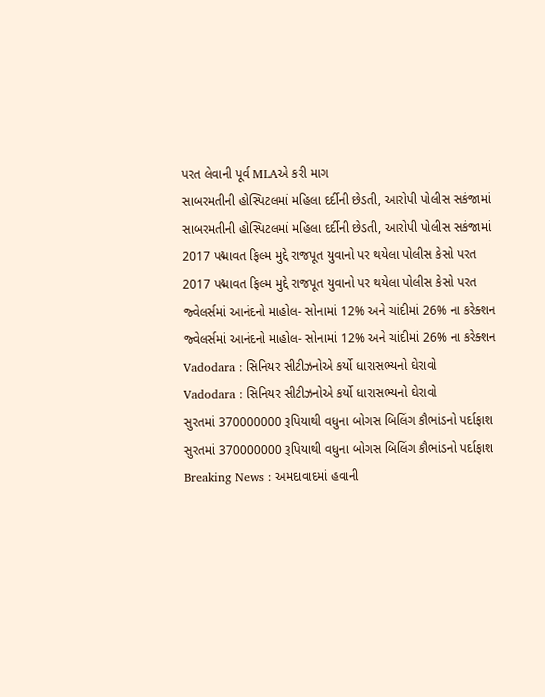પરત લેવાની પૂર્વ MLAએ કરી માગ
સાબરમતીની હોસ્પિટલમાં મહિલા દર્દીની છેડતી, આરોપી પોલીસ સકંજામાં
સાબરમતીની હોસ્પિટલમાં મહિલા દર્દીની છેડતી, આરોપી પોલીસ સકંજામાં
2017 પદ્માવત ફિલ્મ મુદ્દે રાજપૂત યુવાનો પર થયેલા પોલીસ કેસો પરત
2017 પદ્માવત ફિલ્મ મુદ્દે રાજપૂત યુવાનો પર થયેલા પોલીસ કેસો પરત
જ્વેલર્સમાં આનંદનો માહોલ- સોનામાં 12% અને ચાંદીમાં 26% ના કરેક્શન
જ્વેલર્સમાં આનંદનો માહોલ- સોનામાં 12% અને ચાંદીમાં 26% ના કરેક્શન
Vadodara : સિનિયર સીટીઝનોએ કર્યો ધારાસભ્યનો ઘેરાવો
Vadodara : સિનિયર સીટીઝનોએ કર્યો ધારાસભ્યનો ઘેરાવો
સુરતમાં 370000000 રૂપિયાથી વધુના બોગસ બિલિંગ કૌભાંડનો પર્દાફાશ
સુરતમાં 370000000 રૂપિયાથી વધુના બોગસ બિલિંગ કૌભાંડનો પર્દાફાશ
Breaking News : અમદાવાદમાં હવાની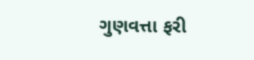ગુણવત્તા ફરી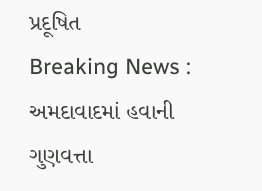પ્રદૂષિત
Breaking News : અમદાવાદમાં હવાની ગુણવત્તા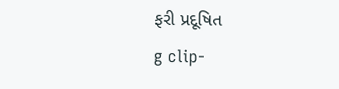ફરી પ્રદૂષિત
g clip-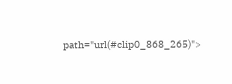path="url(#clip0_868_265)">